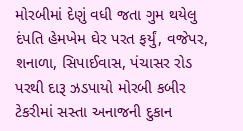મોરબીમાં દેણું વધી જતા ગુમ થયેલુ દંપતિ હેમખેમ ઘેર પરત ફર્યું, વજેપર, શનાળા, સિપાઈવાસ, પંચાસર રોડ પરથી દારૂ ઝડપાયો મોરબી કબીર ટેકરીમાં સસ્તા અનાજની દુકાન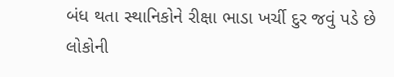બંધ થતા સ્થાનિકોને રીક્ષા ભાડા ખર્ચી દુર જવું પડે છે લોકોની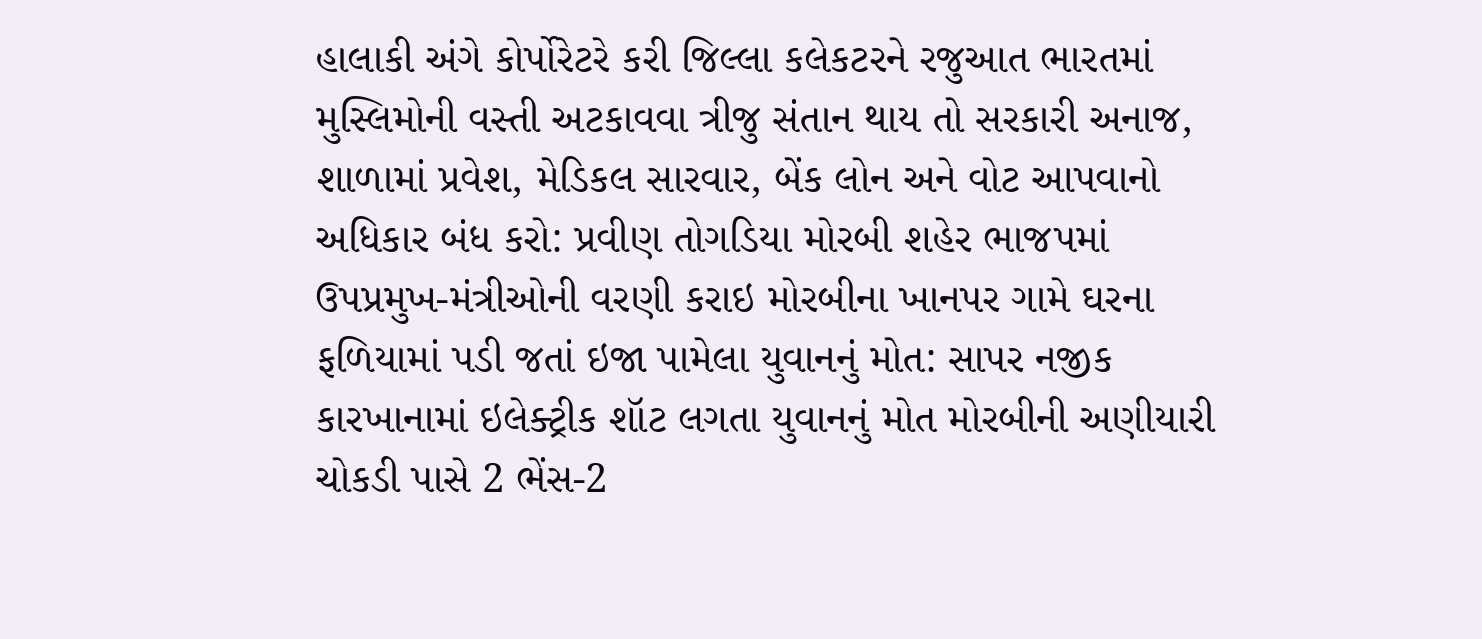હાલાકી અંગે કોર્પોરેટરે કરી જિલ્લા કલેકટરને રજુઆત ભારતમાં મુસ્લિમોની વસ્તી અટકાવવા ત્રીજુ સંતાન થાય તો સરકારી અનાજ, શાળામાં પ્રવેશ, મેડિકલ સારવાર, બેંક લોન અને વોટ આપવાનો અધિકાર બંધ કરો: પ્રવીણ તોગડિયા મોરબી શહેર ભાજપમાં ઉપપ્રમુખ-મંત્રીઓની વરણી કરાઇ મોરબીના ખાનપર ગામે ઘરના ફળિયામાં પડી જતાં ઇજા પામેલા યુવાનનું મોત: સાપર નજીક કારખાનામાં ઇલેક્ટ્રીક શૉટ લગતા યુવાનનું મોત મોરબીની અણીયારી ચોકડી પાસે 2 ભેંસ-2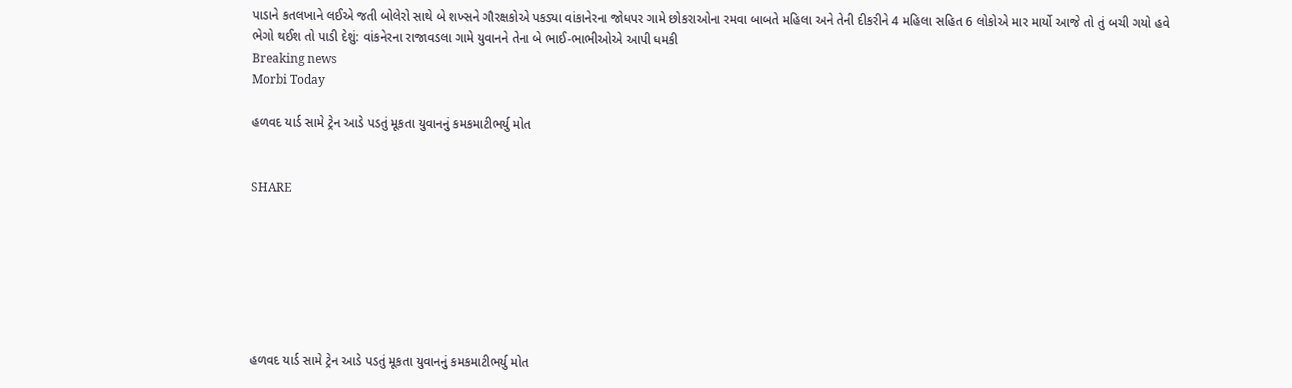પાડાને કતલખાને લઈએ જતી બોલેરો સાથે બે શખ્સને ગૌરક્ષકોએ પકડ્યા વાંકાનેરના જોધપર ગામે છોકરાઓના રમવા બાબતે મહિલા અને તેની દીકરીને 4 મહિલા સહિત 6 લોકોએ માર માર્યો આજે તો તું બચી ગયો હવે ભેગો થઈશ તો પાડી દેશું: વાંકનેરના રાજાવડલા ગામે યુવાનને તેના બે ભાઈ-ભાભીઓએ આપી ધમકી
Breaking news
Morbi Today

હળવદ યાર્ડ સામે ટ્રેન આડે પડતું મૂકતા યુવાનનું કમકમાટીભર્યુ મોત


SHARE







હળવદ યાર્ડ સામે ટ્રેન આડે પડતું મૂકતા યુવાનનું કમકમાટીભર્યુ મોત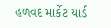હળવદ માર્કેટ યાર્ડ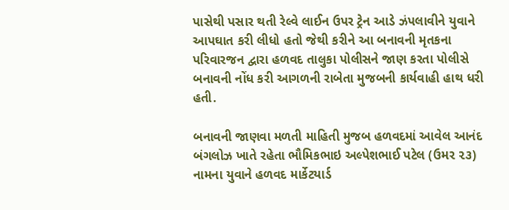પાસેથી પસાર થતી રેલ્વે લાઈન ઉપર ટ્રેન આડે ઝંપલાવીને યુવાને આપઘાત કરી લીધો હતો જેથી કરીને આ બનાવની મૃતકના પરિવારજન દ્વારા હળવદ તાલુકા પોલીસને જાણ કરતા પોલીસે બનાવની નોંધ કરી આગળની રાબેતા મુજબની કાર્યવાહી હાથ ધરી હતી.

બનાવની જાણવા મળતી માહિતી મુજબ હળવદમાં આવેલ આનંદ બંગલોઝ ખાતે રહેતા ભૌમિકભાઇ અલ્પેશભાઈ પટેલ (ઉમર ૨૩) નામના યુવાને હળવદ માર્કેટયાર્ડ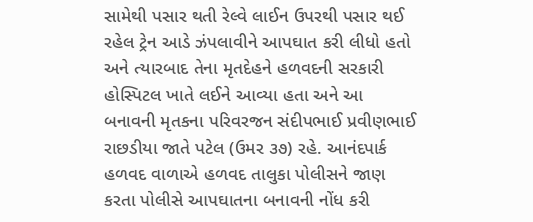સામેથી પસાર થતી રેલ્વે લાઈન ઉપરથી પસાર થઈ રહેલ ટ્રેન આડે ઝંપલાવીને આપઘાત કરી લીધો હતો અને ત્યારબાદ તેના મૃતદેહને હળવદની સરકારી હોસ્પિટલ ખાતે લઈને આવ્યા હતા અને આ બનાવની મૃતકના પરિવરજન સંદીપભાઈ પ્રવીણભાઈ રાછડીયા જાતે પટેલ (ઉમર ૩૭) રહે. આનંદપાર્ક હળવદ વાળાએ હળવદ તાલુકા પોલીસને જાણ કરતા પોલીસે આપઘાતના બનાવની નોંધ કરી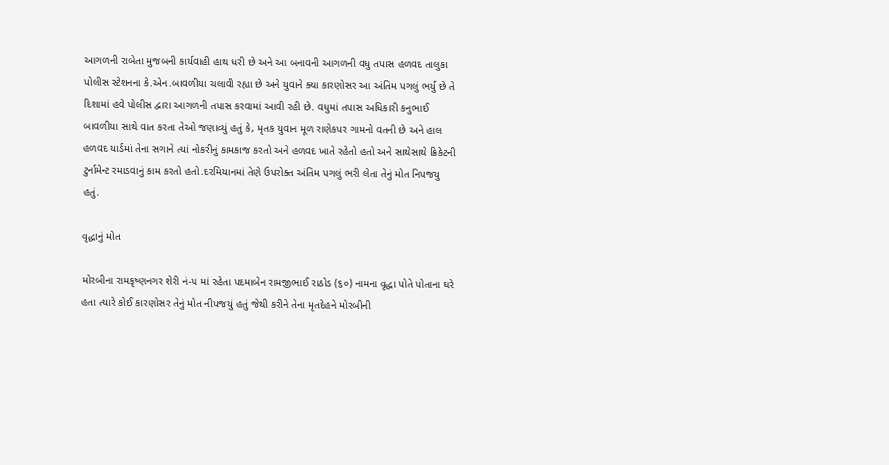આગળની રાબેતા મુજબની કાર્યવાહી હાથ ધરી છે અને આ બનાવની આગળની વધુ તપાસ હળવદ તાલુકા પોલીસ સ્ટેશનના કે.એન.બાવળીયા ચલાવી રહ્યા છે અને યુવાને ક્યા કારણોસર આ અંતિમ પગલું ભર્યું છે તે દિશામાં હવે પોલીસ દ્વારા આગળની તપાસ કરવામાં આવી રહી છે. વધુમાં તપાસ અધિકારી કનુભાઈ બાવળીયા સાથે વાત કરતા તેઓ જણાવ્યું હતું કે, મૃતક યુવાન મૂળ રાણેકપર ગામનો વતની છે અને હાલ હળવદ યાર્ડમાં તેના સગાને ત્યાં નોકરીનું કામકાજ કરતો અને હળવદ ખાતે રહેતો હતો અને સાથેસાથે ક્રિકેટની ટુર્નામેન્ટ રમાડવાનું કામ કરતો હતો.દરમિયાનમાં તેણે ઉપરોક્ત અંતિમ પગલું ભરી લેતા તેનું મોત નિપજયુ હતું.

વૃદ્ધાનું મોત

મોરબીના રામકૃષ્ણનગર શેરી નં-૫ માં રહેતા પદમાબેન રામજીભાઈ રાઠોડ (૬૦) નામના વૃદ્ધા પોતે પોતાના ઘરે હતા ત્યારે કોઈ કારણોસર તેનું મોત નીપજયું હતું જેથી કરીને તેના મૃતદેહને મોરબીની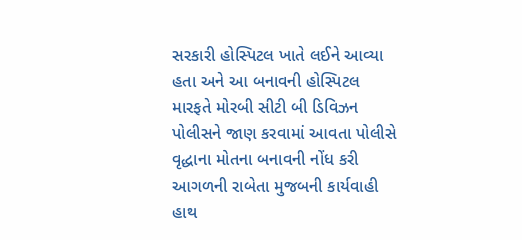સરકારી હોસ્પિટલ ખાતે લઈને આવ્યા હતા અને આ બનાવની હોસ્પિટલ મારફતે મોરબી સીટી બી ડિવિઝન પોલીસને જાણ કરવામાં આવતા પોલીસે વૃદ્ધાના મોતના બનાવની નોંધ કરી આગળની રાબેતા મુજબની કાર્યવાહી હાથ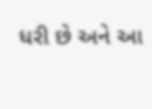ધરી છે અને આ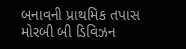બનાવની પ્રાથમિક તપાસ મોરબી બી ડિવિઝન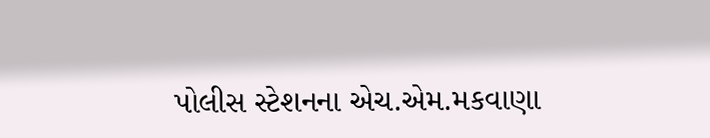પોલીસ સ્ટેશનના એચ.એમ.મકવાણા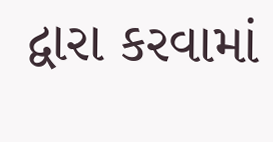દ્વારા કરવામાં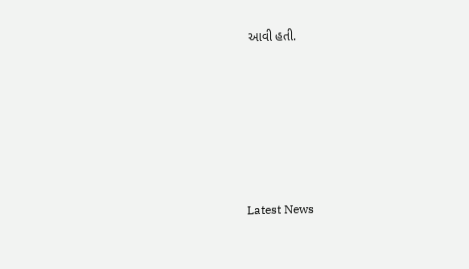આવી હતી.






Latest News